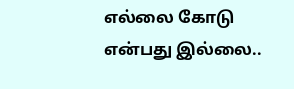எல்லை கோடு என்பது இல்லை..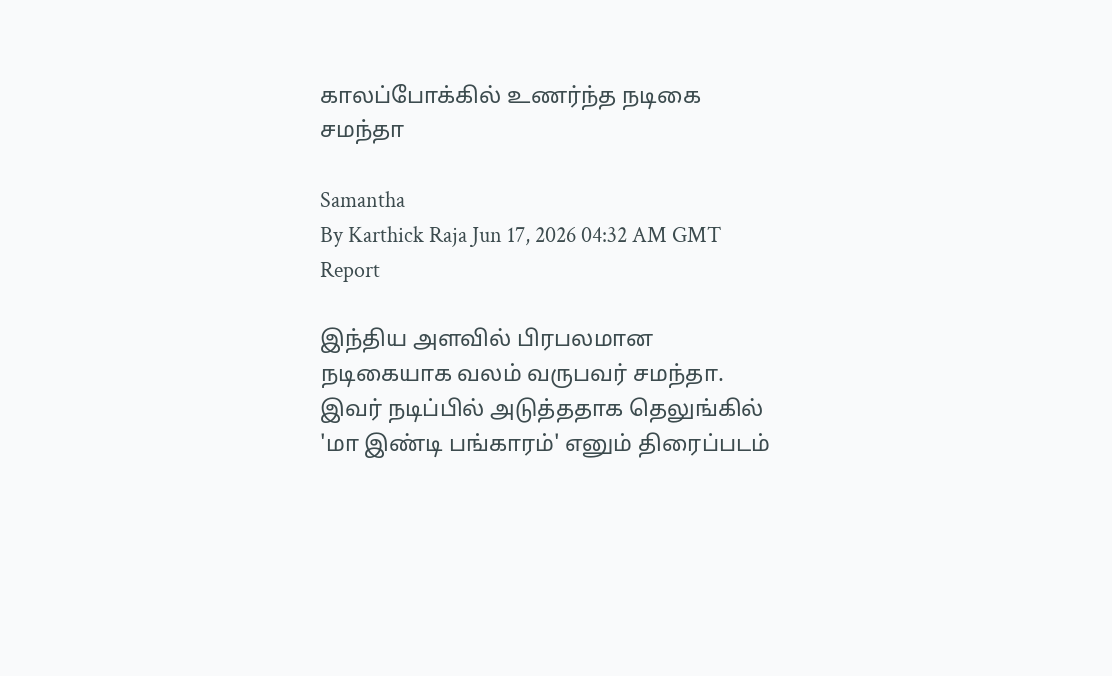காலப்போக்கில் உணர்ந்த நடிகை சமந்தா

Samantha
By Karthick Raja Jun 17, 2026 04:32 AM GMT
Report

இந்திய அளவில் பிரபலமான நடிகையாக வலம் வருபவர் சமந்தா. இவர் நடிப்பில் அடுத்ததாக தெலுங்கில் 'மா இண்டி பங்காரம்' எனும் திரைப்படம்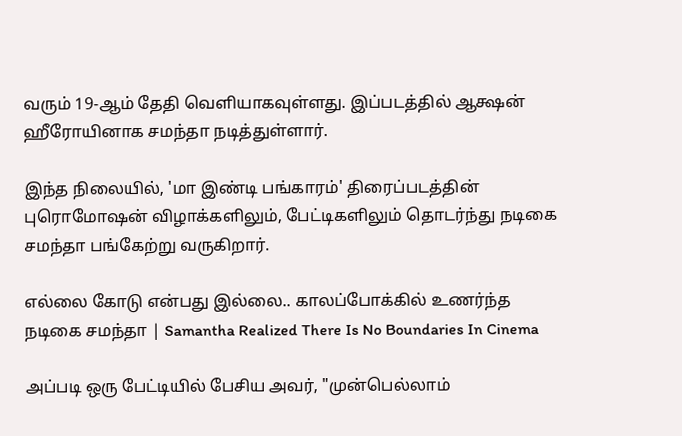வரும் 19-ஆம் தேதி வெளியாகவுள்ளது. இப்படத்தில் ஆக்ஷன் ஹீரோயினாக சமந்தா நடித்துள்ளார்.

இந்த நிலையில், 'மா இண்டி பங்காரம்' திரைப்படத்தின் புரொமோஷன் விழாக்களிலும், பேட்டிகளிலும் தொடர்ந்து நடிகை சமந்தா பங்கேற்று வருகிறார்.

எல்லை கோடு என்பது இல்லை.. காலப்போக்கில் உணர்ந்த நடிகை சமந்தா | Samantha Realized There Is No Boundaries In Cinema

அப்படி ஒரு பேட்டியில் பேசிய அவர், "முன்பெல்லாம்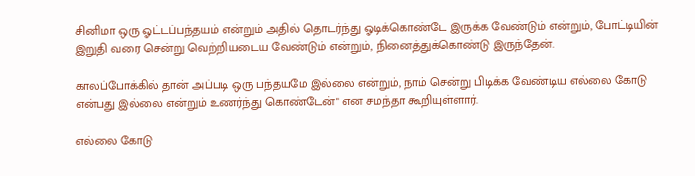சினிமா ஒரு ஓட்டப்பந்தயம் என்றும் அதில் தொடர்ந்து ஓடிக்கொண்டே இருக்க வேண்டும் என்றும், போட்டியின் இறுதி வரை சென்று வெற்றியடைய வேண்டும் என்றும், நினைத்துக்கொண்டு இருந்தேன்.

காலப்போக்கில் தான் அப்படி ஒரு பந்தயமே இல்லை என்றும், நாம் சென்று பிடிக்க வேண்டிய எல்லை கோடு என்பது இல்லை என்றும் உணர்ந்து கொண்டேன்" என சமந்தா கூறியுள்ளார்.

எல்லை கோடு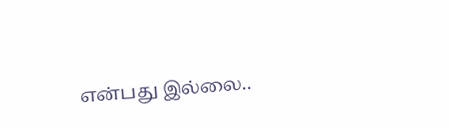என்பது இல்லை..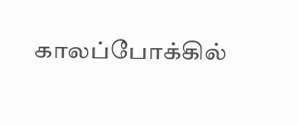காலப்போக்கில்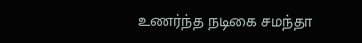உணர்ந்த நடிகை சமந்தா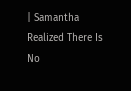| Samantha Realized There Is No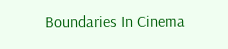Boundaries In Cinema